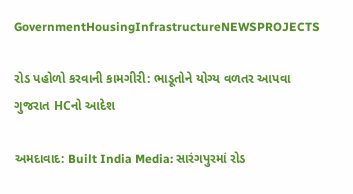GovernmentHousingInfrastructureNEWSPROJECTS

રોડ પહોળો કરવાની કામગીરી: ભાડૂતોને યોગ્ય વળતર આપવા ગુજરાત HCનો આદેશ

અમદાવાદ: Built India Media: સારંગપુરમાં રોડ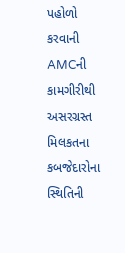પહોળો કરવાની AMCની કામગીરીથી અસરગ્રસ્ત મિલકતના કબજેદારોના સ્થિતિની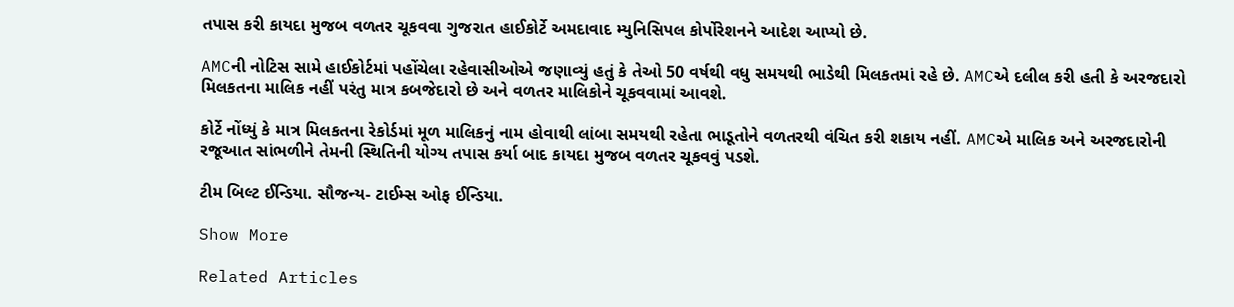તપાસ કરી કાયદા મુજબ વળતર ચૂકવવા ગુજરાત હાઈકોર્ટે અમદાવાદ મ્યુનિસિપલ કોર્પોરેશનને આદેશ આપ્યો છે.

AMCની નોટિસ સામે હાઈકોર્ટમાં પહોંચેલા રહેવાસીઓએ જણાવ્યું હતું કે તેઓ 50 વર્ષથી વધુ સમયથી ભાડેથી મિલકતમાં રહે છે. AMCએ દલીલ કરી હતી કે અરજદારો મિલકતના માલિક નહીં પરંતુ માત્ર કબજેદારો છે અને વળતર માલિકોને ચૂકવવામાં આવશે.

કોર્ટે નોંધ્યું કે માત્ર મિલકતના રેકોર્ડમાં મૂળ માલિકનું નામ હોવાથી લાંબા સમયથી રહેતા ભાડૂતોને વળતરથી વંચિત કરી શકાય નહીં. AMCએ માલિક અને અરજદારોની રજૂઆત સાંભળીને તેમની સ્થિતિની યોગ્ય તપાસ કર્યા બાદ કાયદા મુજબ વળતર ચૂકવવું પડશે.

ટીમ બિલ્ટ ઈન્ડિયા. સૌજન્ય- ટાઈમ્સ ઓફ ઈન્ડિયા.

Show More

Related Articles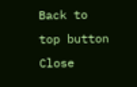Back to top button
Close